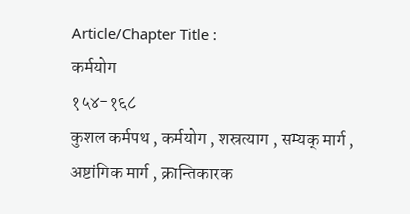Article/Chapter Title :
कर्मयोग
१५४-१६८
कुशल कर्मपथ , कर्मयोग , शस्रत्याग , सम्यक् मार्ग , अष्टांगिक मार्ग , क्रान्तिकारक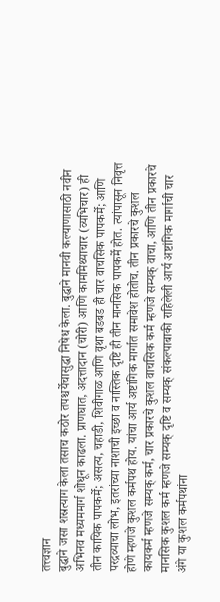तत्त्वज्ञान
बुद्धाने जसा शस्रत्याग केला तसाच कठोर तपश्चर्येचासुद्धा निषेध केला. बुद्धाने मानवी कल्याणासाठी नवीन अभिनव मध्यममार्ग शोधून काढला. प्राणघात, अदत्तादान (चोरी) आणि काममिथ्याचार (व्यभिचार) ही तीन कायिक पापकर्मे; असत्य, चहाडी, शिवीगाळ आणि वृथा बडबड ही चार वाचसिक पापकर्मे; आणि परद्रव्याचा लोभ, इतरांच्या नाशाची इच्छा व नास्तिक दृष्टि ही तीन मानसिक पापकर्मे होत. त्यांपासून निवृत्त होणे म्हणजे कुशल कर्मपथ होय. यांचा आर्य अष्टांगिक मार्गात समावेश होतोच. तीन प्रकारचे कुशल कायकर्म म्हणजे सम्यक् कर्म, चार प्रकारचे कुशल वाचसिक कर्म म्हणजे सम्यक् वाचा, आणि तीन प्रकारचे मानसिक कुशल कर्म म्हणजे सम्यक् दृष्टि व सम्यक् संकल्पाबाकी राहिलेली आर्य अष्टांगिक मार्गाची चार अंगे या कुशल कर्मपथांना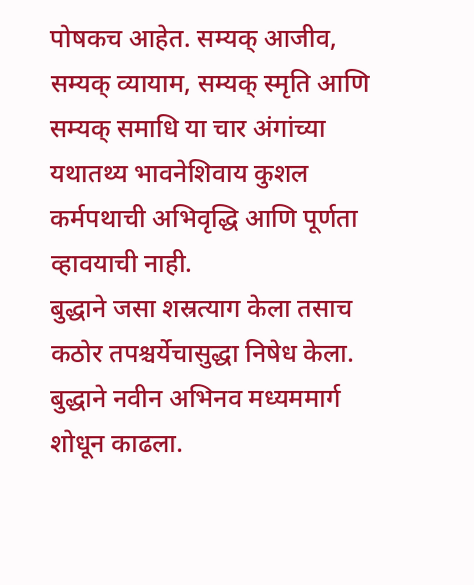पोषकच आहेत. सम्यक् आजीव, सम्यक् व्यायाम, सम्यक् स्मृति आणि सम्यक् समाधि या चार अंगांच्या यथातथ्य भावनेशिवाय कुशल कर्मपथाची अभिवृद्धि आणि पूर्णता व्हावयाची नाही.
बुद्धाने जसा शस्रत्याग केला तसाच कठोर तपश्चर्येचासुद्धा निषेध केला.
बुद्धाने नवीन अभिनव मध्यममार्ग शोधून काढला.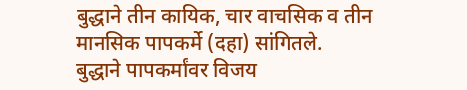बुद्धाने तीन कायिक, चार वाचसिक व तीन मानसिक पापकर्मे (दहा) सांगितले.
बुद्धाने पापकर्मांवर विजय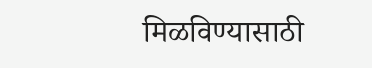मिळविण्यासाठी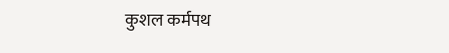कुशल कर्मपथ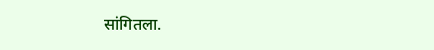सांगितला.